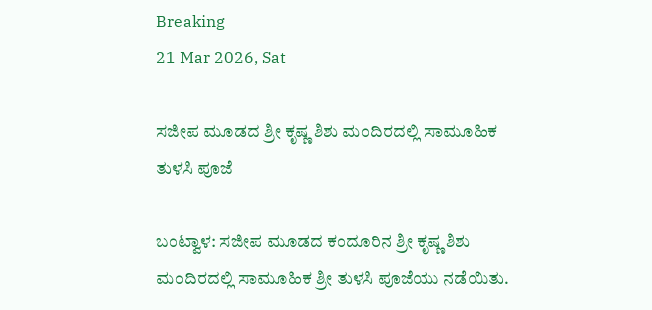Breaking
21 Mar 2026, Sat

ಸಜೀಪ ಮೂಡದ ಶ್ರೀ ಕೃಷ್ಣ ಶಿಶು ಮಂದಿರದಲ್ಲಿ ಸಾಮೂಹಿಕ ತುಳಸಿ ಪೂಜೆ

ಬಂಟ್ವಾಳ: ಸಜೀಪ ಮೂಡದ ಕಂದೂರಿನ ಶ್ರೀ ಕೃಷ್ಣ ಶಿಶು ಮಂದಿರದಲ್ಲಿ ಸಾಮೂಹಿಕ ಶ್ರೀ ತುಳಸಿ ಪೂಜೆಯು ನಡೆಯಿತು.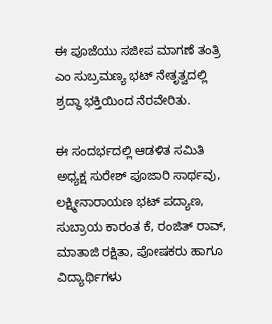ಈ ಪೂಜೆಯು ಸಜೀಪ ಮಾಗಣೆ ತಂತ್ರಿ ಎಂ ಸುಬ್ರಮಣ್ಯ ಭಟ್ ನೇತೃತ್ವದಲ್ಲಿ ಶ್ರದ್ಧಾ ಭಕ್ತಿಯಿಂದ ನೆರವೇರಿತು.

ಈ ಸಂದರ್ಭದಲ್ಲಿ ಆಡಳಿತ ಸಮಿತಿ ಅಧ್ಯಕ್ಷ ಸುರೇಶ್ ಪೂಜಾರಿ ಸಾರ್ಥವು, ಲಕ್ಷ್ಮೀನಾರಾಯಣ ಭಟ್ ಪದ್ಯಾಣ, ಸುಬ್ರಾಯ ಕಾರಂತ ಕೆ, ರಂಜಿತ್ ರಾವ್, ಮಾತಾಜಿ ರಕ್ಷಿತಾ, ಪೋಷಕರು ಹಾಗೂ ವಿದ್ಯಾರ್ಥಿಗಳು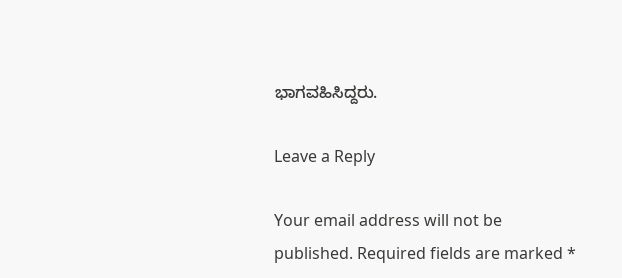ಭಾಗವಹಿಸಿದ್ದರು.

Leave a Reply

Your email address will not be published. Required fields are marked *